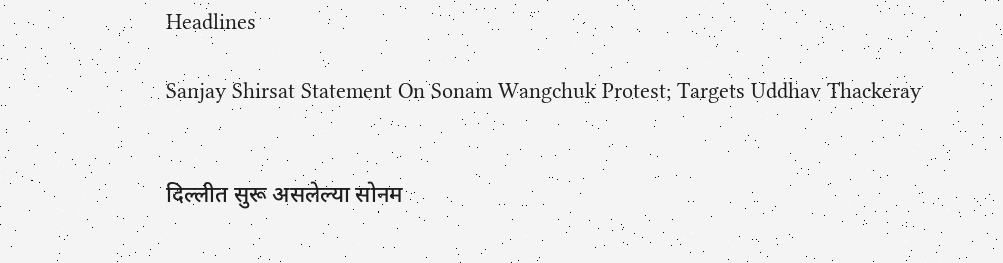Headlines

Sanjay Shirsat Statement On Sonam Wangchuk Protest; Targets Uddhav Thackeray


दिल्लीत सुरू असलेल्या सोनम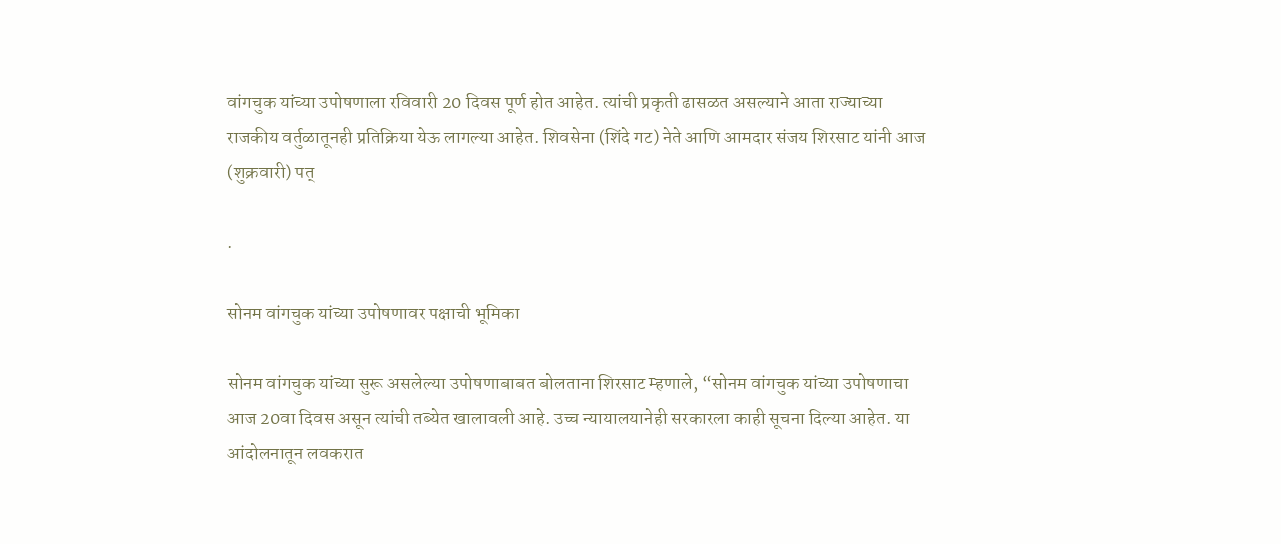वांगचुक यांच्या उपोषणाला रविवारी 20 दिवस पूर्ण होत आहेत. त्यांची प्रकृती ढासळत असल्याने आता राज्याच्या राजकीय वर्तुळातूनही प्रतिक्रिया येऊ लागल्या आहेत. शिवसेना (शिंदे गट) नेते आणि आमदार संजय शिरसाट यांनी आज (शुक्रवारी) पत्

.

सोनम वांगचुक यांच्या उपोषणावर पक्षाची भूमिका

सोनम वांगचुक यांच्या सुरू असलेल्या उपोषणाबाबत बोलताना शिरसाट म्हणाले, “सोनम वांगचुक यांच्या उपोषणाचा आज 20वा दिवस असून त्यांची तब्येत खालावली आहे. उच्च न्यायालयानेही सरकारला काही सूचना दिल्या आहेत. या आंदोलनातून लवकरात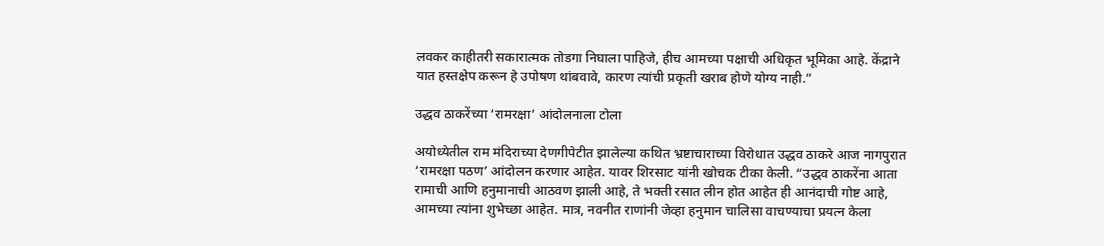लवकर काहीतरी सकारात्मक तोडगा निघाला पाहिजे, हीच आमच्या पक्षाची अधिकृत भूमिका आहे. केंद्राने यात हस्तक्षेप करून हे उपोषण थांबवावे, कारण त्यांची प्रकृती खराब होणे योग्य नाही.”

उद्धव ठाकरेंच्या ‘रामरक्षा’ आंदोलनाला टोला

अयोध्येतील राम मंदिराच्या देणगीपेटीत झालेल्या कथित भ्रष्टाचाराच्या विरोधात उद्धव ठाकरे आज नागपुरात ‘रामरक्षा पठण’ आंदोलन करणार आहेत. यावर शिरसाट यांनी खोचक टीका केली. “उद्धव ठाकरेंना आता रामाची आणि हनुमानाची आठवण झाली आहे, ते भक्ती रसात लीन होत आहेत ही आनंदाची गोष्ट आहे, आमच्या त्यांना शुभेच्छा आहेत. मात्र, नवनीत राणांनी जेव्हा हनुमान चालिसा वाचण्याचा प्रयत्न केला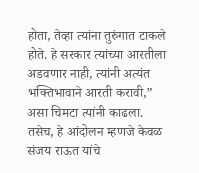होता, तेव्हा त्यांना तुरुंगात टाकले होते. हे सरकार त्यांच्या आरतीला अडवणार नाही, त्यांनी अत्यंत भक्तिभावाने आरती करावी,” असा चिमटा त्यांनी काढला. तसेच, हे आंदोलन म्हणजे केवळ संजय राऊत यांचे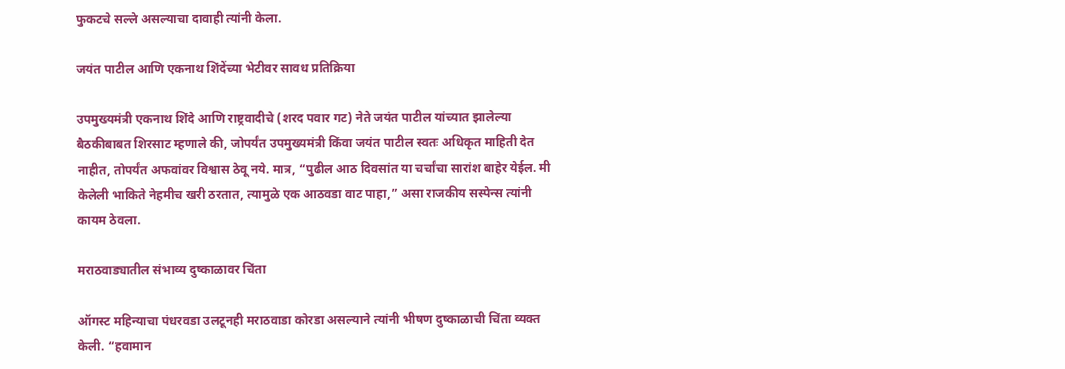फुकटचे सल्ले असल्याचा दावाही त्यांनी केला.

जयंत पाटील आणि एकनाथ शिंदेंच्या भेटीवर सावध प्रतिक्रिया

उपमुख्यमंत्री एकनाथ शिंदे आणि राष्ट्रवादीचे (शरद पवार गट) नेते जयंत पाटील यांच्यात झालेल्या बैठकीबाबत शिरसाट म्हणाले की, जोपर्यंत उपमुख्यमंत्री किंवा जयंत पाटील स्वतः अधिकृत माहिती देत नाहीत, तोपर्यंत अफवांवर विश्वास ठेवू नये. मात्र, “पुढील आठ दिवसांत या चर्चांचा सारांश बाहेर येईल. मी केलेली भाकिते नेहमीच खरी ठरतात, त्यामुळे एक आठवडा वाट पाहा,” असा राजकीय सस्पेन्स त्यांनी कायम ठेवला.

मराठवाड्यातील संभाव्य दुष्काळावर चिंता

ऑगस्ट महिन्याचा पंधरवडा उलटूनही मराठवाडा कोरडा असल्याने त्यांनी भीषण दुष्काळाची चिंता व्यक्त केली. “हवामान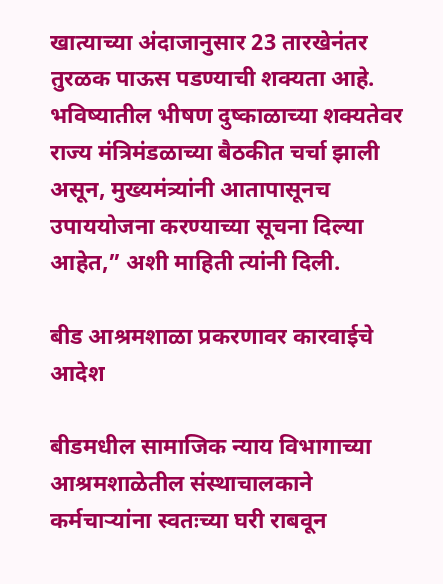खात्याच्या अंदाजानुसार 23 तारखेनंतर तुरळक पाऊस पडण्याची शक्यता आहे. भविष्यातील भीषण दुष्काळाच्या शक्यतेवर राज्य मंत्रिमंडळाच्या बैठकीत चर्चा झाली असून, मुख्यमंत्र्यांनी आतापासूनच उपाययोजना करण्याच्या सूचना दिल्या आहेत,” अशी माहिती त्यांनी दिली.

बीड आश्रमशाळा प्रकरणावर कारवाईचे आदेश

बीडमधील सामाजिक न्याय विभागाच्या आश्रमशाळेतील संस्थाचालकाने कर्मचाऱ्यांना स्वतःच्या घरी राबवून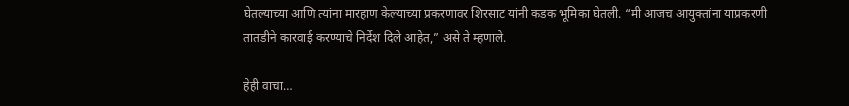घेतल्याच्या आणि त्यांना मारहाण केल्याच्या प्रकरणावर शिरसाट यांनी कडक भूमिका घेतली. “मी आजच आयुक्तांना याप्रकरणी तातडीने कारवाई करण्याचे निर्देश दिले आहेत,” असे ते म्हणाले.

हेही वाचा…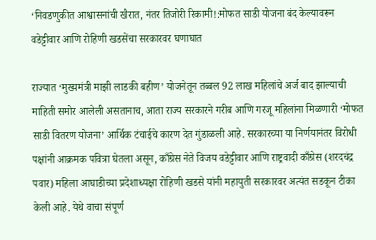‘निवडणुकीत आश्वासनांची खैरात, नंतर तिजोरी रिकामी!:मोफत साडी योजना बंद केल्यावरून वडेट्टीवार आणि रोहिणी खडसेंचा सरकारवर घणाघात

राज्यात ‘मुख्यमंत्री माझी लाडकी बहीण’ योजनेतून तब्बल 92 लाख महिलांचे अर्ज बाद झाल्याची माहिती समोर आलेली असतानाच, आता राज्य सरकारने गरीब आणि गरजू महिलांना मिळणारी ‘मोफत साडी वितरण योजना’ आर्थिक टंचाईचे कारण देत गुंडाळली आहे. सरकारच्या या निर्णयानंतर विरोधी पक्षांनी आक्रमक पवित्रा घेतला असून, काँग्रेस नेते विजय वडेट्टीवार आणि राष्ट्रवादी काँग्रेस (शरदचंद्र पवार) महिला आघाडीच्या प्रदेशाध्यक्षा रोहिणी खडसे यांनी महायुती सरकारवर अत्यंत सडकून टीका केली आहे. येथे वाचा संपूर्ण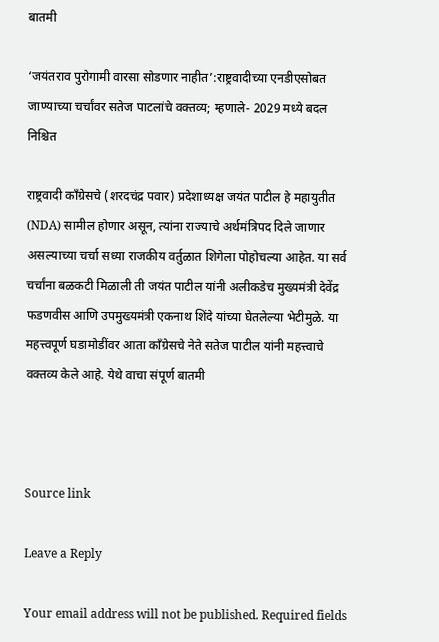बातमी

‘जयंतराव पुरोगामी वारसा सोडणार नाहीत’:राष्ट्रवादीच्या एनडीएसोबत जाण्याच्या चर्चांवर सतेज पाटलांचे वक्तव्य; म्हणाले- 2029 मध्ये बदल निश्चित

राष्ट्रवादी काँग्रेसचे (शरदचंद्र पवार) प्रदेशाध्यक्ष जयंत पाटील हे महायुतीत (NDA) सामील होणार असून, त्यांना राज्याचे अर्थमंत्रिपद दिले जाणार असल्याच्या चर्चा सध्या राजकीय वर्तुळात शिगेला पोहोचल्या आहेत. या सर्व चर्चांना बळकटी मिळाली ती जयंत पाटील यांनी अलीकडेच मुख्यमंत्री देवेंद्र फडणवीस आणि उपमुख्यमंत्री एकनाथ शिंदे यांच्या घेतलेल्या भेटीमुळे. या महत्त्वपूर्ण घडामोडींवर आता काँग्रेसचे नेते सतेज पाटील यांनी महत्त्वाचे वक्तव्य केले आहे. येथे वाचा संपूर्ण बातमी



Source link

Leave a Reply

Your email address will not be published. Required fields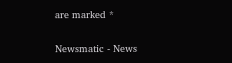are marked *

Newsmatic - News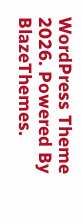WordPress Theme 2026. Powered By BlazeThemes.